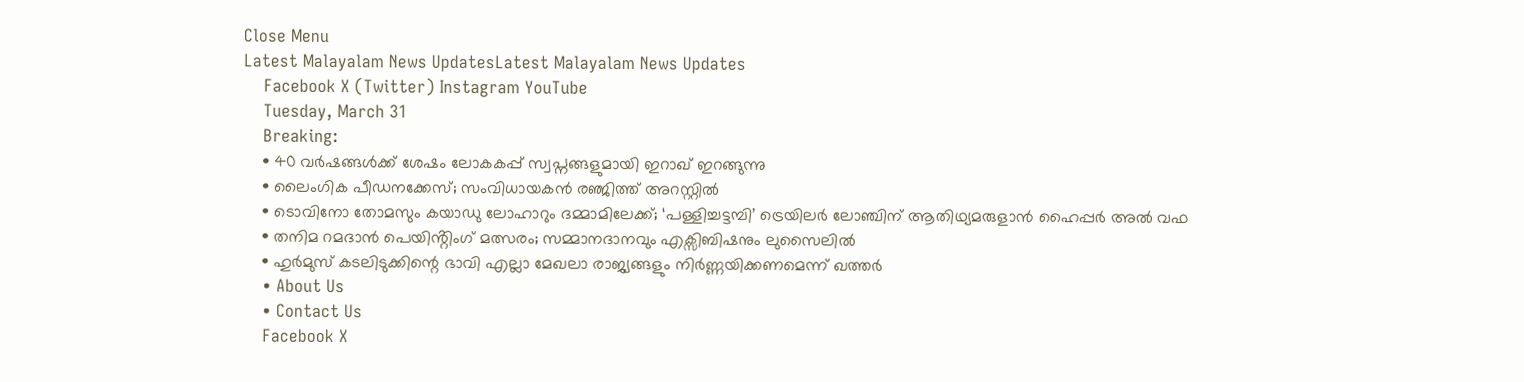Close Menu
Latest Malayalam News UpdatesLatest Malayalam News Updates
    Facebook X (Twitter) Instagram YouTube
    Tuesday, March 31
    Breaking:
    • 40 വർഷങ്ങൾക്ക് ശേഷം ലോകകപ്പ് സ്വപ്നങ്ങളുമായി ഇറാഖ് ഇറങ്ങുന്നു
    • ലൈംഗിക പീഡനക്കേസ്; സംവിധായകൻ രഞ്ജിത്ത് അറസ്റ്റിൽ
    • ടൊവിനോ തോമസും കയാഡു ലോഹാറും ദമ്മാമിലേക്ക്; ‘പള്ളിച്ചട്ടമ്പി’ ട്രെയിലർ ലോഞ്ചിന് ആതിഥ്യമരുളാൻ ഹൈപ്പർ അൽ വഫ
    • തനിമ റമദാൻ പെയിൻ്റിംഗ് മത്സരം; സമ്മാനദാനവും എക്സിബിഷനും ലുസൈലിൽ
    • ഹുര്‍മുസ് കടലിടുക്കിന്റെ ഭാവി എല്ലാ മേഖലാ രാജ്യങ്ങളും നിര്‍ണ്ണയിക്കണമെന്ന് ഖത്തര്‍
    • About Us
    • Contact Us
    Facebook X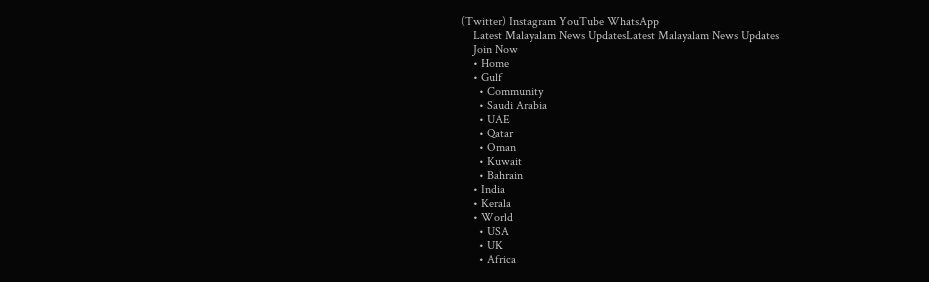(Twitter) Instagram YouTube WhatsApp
    Latest Malayalam News UpdatesLatest Malayalam News Updates
    Join Now
    • Home
    • Gulf
      • Community
      • Saudi Arabia
      • UAE
      • Qatar
      • Oman
      • Kuwait
      • Bahrain
    • India
    • Kerala
    • World
      • USA
      • UK
      • Africa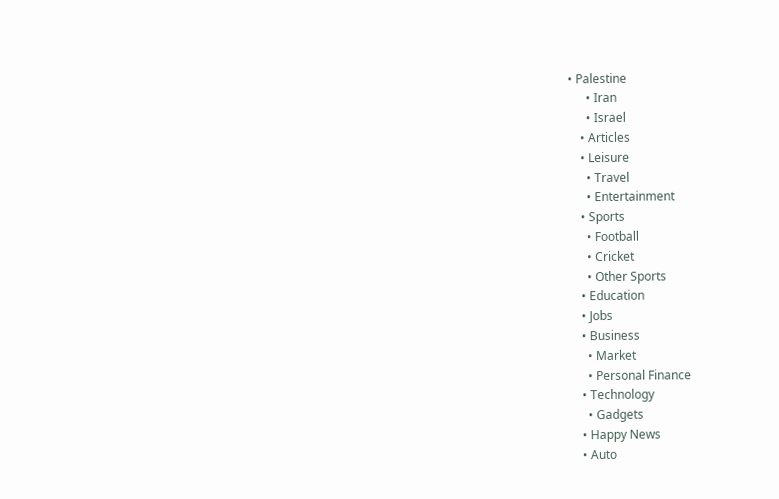• Palestine
      • Iran
      • Israel
    • Articles
    • Leisure
      • Travel
      • Entertainment
    • Sports
      • Football
      • Cricket
      • Other Sports
    • Education
    • Jobs
    • Business
      • Market
      • Personal Finance
    • Technology
      • Gadgets
    • Happy News
    • Auto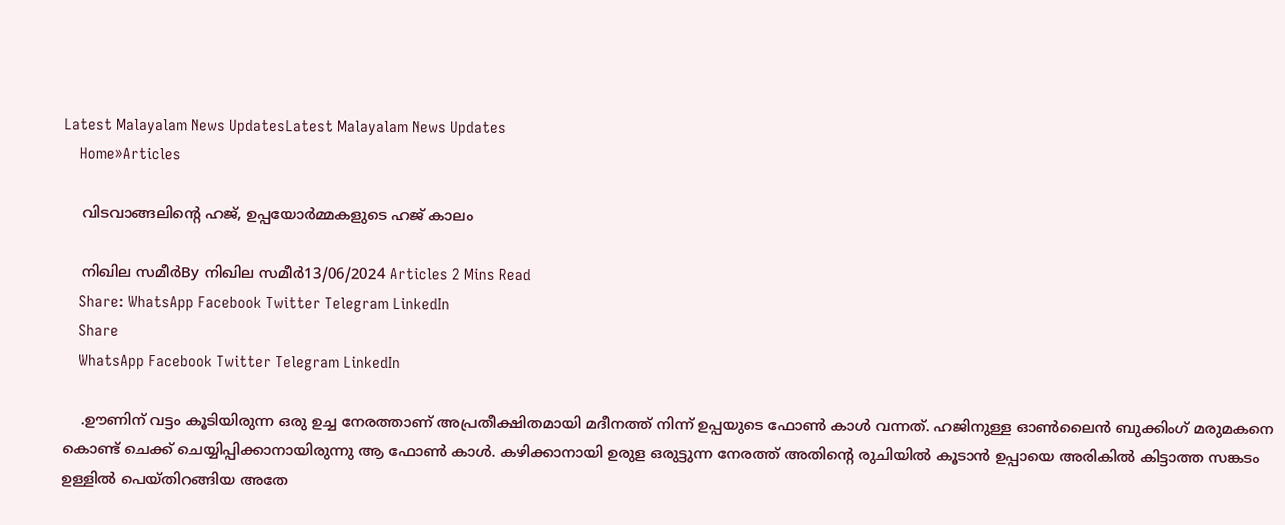Latest Malayalam News UpdatesLatest Malayalam News Updates
    Home»Articles

    വിടവാങ്ങലിന്റെ ഹജ്, ഉപ്പയോർമ്മകളുടെ ഹജ് കാലം

    നിഖില സമീർBy നിഖില സമീർ13/06/2024 Articles 2 Mins Read
    Share: WhatsApp Facebook Twitter Telegram LinkedIn
    Share
    WhatsApp Facebook Twitter Telegram LinkedIn

    .ഊണിന് വട്ടം കൂടിയിരുന്ന ഒരു ഉച്ച നേരത്താണ് അപ്രതീക്ഷിതമായി മദീനത്ത് നിന്ന് ഉപ്പയുടെ ഫോൺ കാൾ വന്നത്. ഹജിനുള്ള ഓൺലൈൻ ബുക്കിംഗ് മരുമകനെ കൊണ്ട് ചെക്ക് ചെയ്യിപ്പിക്കാനായിരുന്നു ആ ഫോൺ കാൾ. കഴിക്കാനായി ഉരുള ഒരുട്ടുന്ന നേരത്ത് അതിന്റെ രുചിയിൽ കൂടാൻ ഉപ്പായെ അരികിൽ കിട്ടാത്ത സങ്കടം ഉള്ളിൽ പെയ്തിറങ്ങിയ അതേ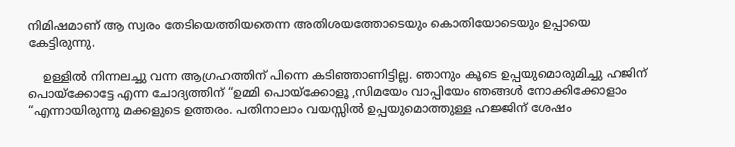നിമിഷമാണ് ആ സ്വരം തേടിയെത്തിയതെന്ന അതിശയത്തോടെയും കൊതിയോടെയും ഉപ്പായെ കേട്ടിരുന്നു.

    ഉള്ളിൽ നിന്നലച്ചു വന്ന ആഗ്രഹത്തിന് പിന്നെ കടിഞ്ഞാണിട്ടില്ല. ഞാനും കൂടെ ഉപ്പയുമൊരുമിച്ചു ഹജിന് പൊയ്ക്കോട്ടേ എന്ന ചോദ്യത്തിന് “ഉമ്മി പൊയ്ക്കോളൂ ,സിമയേം വാപ്പിയേം ഞങ്ങൾ നോക്കിക്കോളാം “എന്നായിരുന്നു മക്കളുടെ ഉത്തരം. പതിനാലാം വയസ്സിൽ ഉപ്പയുമൊത്തുള്ള ഹജ്ജിന് ശേഷം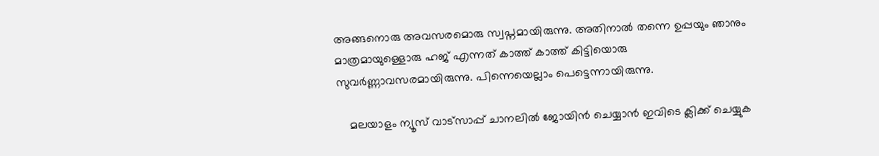അങ്ങനൊരു അവസരമൊരു സ്വപ്നമായിരുന്നു. അതിനാൽ തന്നെ ഉപ്പയും ഞാനും മാത്രമായുള്ളൊരു ഹജ് എന്നത് കാത്ത് കാത്ത് കിട്ടിയൊരു സുവർണ്ണാവസരമായിരുന്നു. പിന്നെയെല്ലാം പെട്ടെന്നായിരുന്നു.

    മലയാളം ന്യൂസ് വാട്സാപ്പ് ചാനലിൽ ജോയിൻ ചെയ്യാൻ ഇവിടെ ക്ലിക്ക് ചെയ്യുക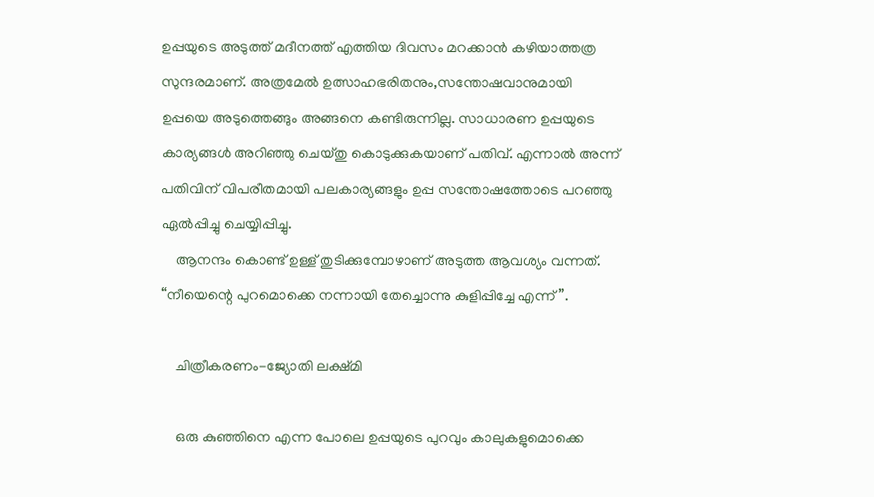ഉപ്പയുടെ അടുത്ത് മദീനത്ത് എത്തിയ ദിവസം മറക്കാൻ കഴിയാത്തത്ര സുന്ദരമാണ്. അത്രമേൽ ഉത്സാഹഭരിതനും,സന്തോഷവാനുമായി ഉപ്പയെ അടുത്തെങ്ങും അങ്ങനെ കണ്ടിരുന്നില്ല. സാധാരണ ഉപ്പയുടെ കാര്യങ്ങൾ അറിഞ്ഞു ചെയ്തു കൊടുക്കുകയാണ് പതിവ്. എന്നാൽ അന്ന് പതിവിന് വിപരീതമായി പലകാര്യങ്ങളും ഉപ്പ സന്തോഷത്തോടെ പറഞ്ഞു ഏൽപ്പിച്ചു ചെയ്യിപ്പിച്ചു.
    ആനന്ദം കൊണ്ട് ഉള്ള് തുടിക്കുമ്പോഴാണ് അടുത്ത ആവശ്യം വന്നത്. “നീയെന്റെ പുറമൊക്കെ നന്നായി തേച്ചൊന്നു കുളിപ്പിച്ചേ എന്ന്”.

    ചിത്രീകരണം-ജ്യോതി ലക്ഷ്മി

    ഒരു കുഞ്ഞിനെ എന്ന പോലെ ഉപ്പയുടെ പുറവും കാലുകളുമൊക്കെ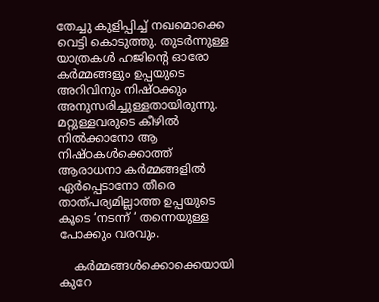തേച്ചു കുളിപ്പിച്ച് നഖമൊക്കെ വെട്ടി കൊടുത്തു. തുടർന്നുള്ള യാത്രകൾ ഹജിന്റെ ഓരോ കർമ്മങ്ങളും ഉപ്പയുടെ അറിവിനും നിഷ്ഠക്കും അനുസരിച്ചുള്ളതായിരുന്നു. മറ്റുള്ളവരുടെ കീഴില്‍ നിൽക്കാനോ ആ നിഷ്ഠകൾക്കൊത്ത് ആരാധനാ കർമ്മങ്ങളിൽ ഏർപ്പെടാനോ തീരെ താത്പര്യമില്ലാത്ത ഉപ്പയുടെ കൂടെ ‘നടന്ന് ‘ തന്നെയുള്ള പോക്കും വരവും.

    കര്‍മ്മങ്ങൾക്കൊക്കെയായി കുറേ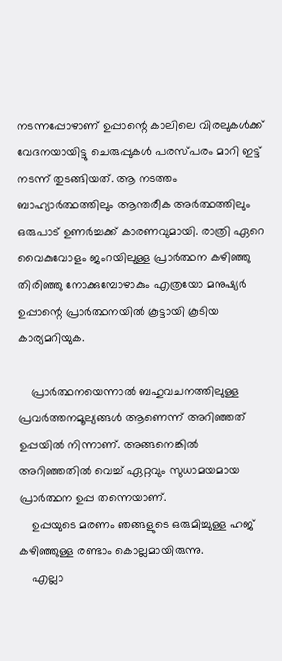നടന്നപ്പോഴാണ് ഉപ്പാന്റെ കാലിലെ വിരലുകൾക്ക് വേദനയായിട്ടു ചെരുപ്പുകൾ പരസ്പരം മാറി ഇട്ട് നടന്ന് തുടങ്ങിയത്. ആ നടത്തം ബാഹ്യാർത്ഥത്തിലും ആന്തരീക അർത്ഥത്തിലും ഒരുപാട് ഉണർച്ചക്ക് കാരണവുമായി. രാത്രി ഏറെ വൈകുവോളം ജംറയിലുള്ള പ്രാർത്ഥന കഴിഞ്ഞു തിരിഞ്ഞു നോക്കുമ്പോഴാകും എത്രയോ മനുഷ്യർ ഉപ്പാന്റെ പ്രാർത്ഥനയിൽ കൂട്ടായി കൂടിയ കാര്യമറിയുക.

    പ്രാർത്ഥനയെന്നാൽ ബഹുവചനത്തിലുള്ള പ്രവർത്തനമൂല്യങ്ങൾ ആണെന്ന് അറിഞ്ഞത് ഉപ്പയിൽ നിന്നാണ്. അങ്ങനെങ്കിൽ അറിഞ്ഞതിൽ വെച്ച് ഏറ്റവും സുധാമയമായ പ്രാർത്ഥന ഉപ്പ തന്നെയാണ്.
    ഉപ്പയുടെ മരണം ഞങ്ങളുടെ ഒരുമിച്ചുള്ള ഹജ് കഴിഞ്ഞുള്ള രണ്ടാം കൊല്ലമായിരുന്നു.
    എല്ലാ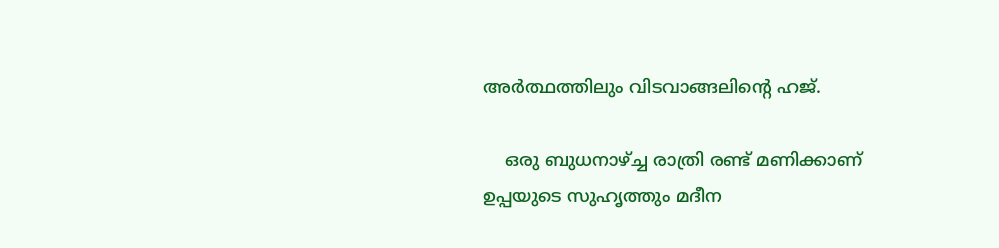അർത്ഥത്തിലും വിടവാങ്ങലിന്റെ ഹജ്.

    ഒരു ബുധനാഴ്ച്ച രാത്രി രണ്ട് മണിക്കാണ് ഉപ്പയുടെ സുഹൃത്തും മദീന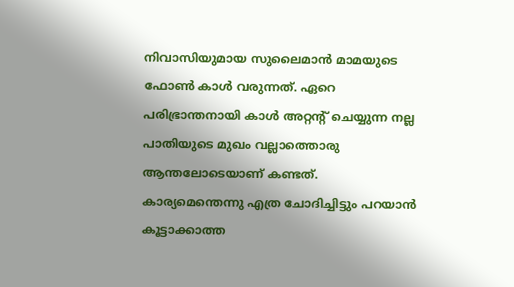നിവാസിയുമായ സുലൈമാൻ മാമയുടെ ഫോൺ കാൾ വരുന്നത്. ഏറെ പരിഭ്രാന്തനായി കാൾ അറ്റന്റ് ചെയ്യുന്ന നല്ല പാതിയുടെ മുഖം വല്ലാത്തൊരു ആന്തലോടെയാണ് കണ്ടത്. കാര്യമെന്തെന്നു എത്ര ചോദിച്ചിട്ടും പറയാൻ കൂട്ടാക്കാത്ത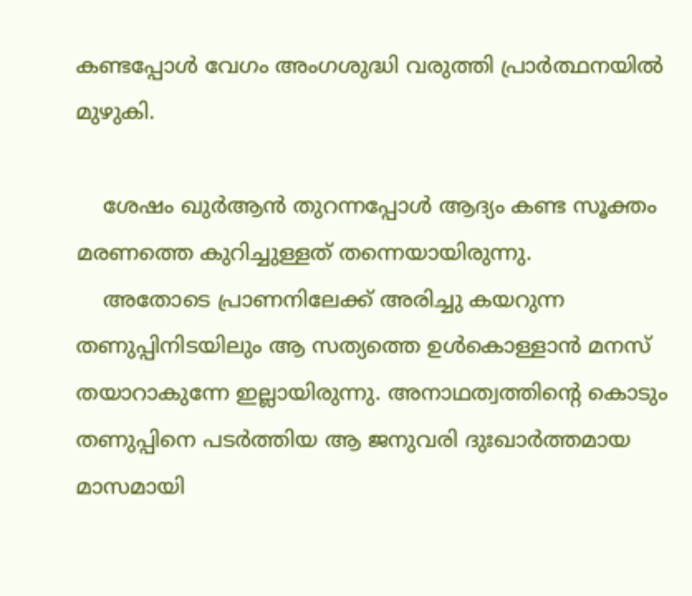കണ്ടപ്പോൾ വേഗം അംഗശുദ്ധി വരുത്തി പ്രാർത്ഥനയിൽ മുഴുകി.

    ശേഷം ഖുർആൻ തുറന്നപ്പോൾ ആദ്യം കണ്ട സൂക്തം മരണത്തെ കുറിച്ചുള്ളത് തന്നെയായിരുന്നു.
    അതോടെ പ്രാണനിലേക്ക് അരിച്ചു കയറുന്ന തണുപ്പിനിടയിലും ആ സത്യത്തെ ഉൾകൊള്ളാൻ മനസ് തയാറാകുന്നേ ഇല്ലായിരുന്നു. അനാഥത്വത്തിന്റെ കൊടും തണുപ്പിനെ പടർത്തിയ ആ ജനുവരി ദുഃഖാർത്തമായ മാസമായി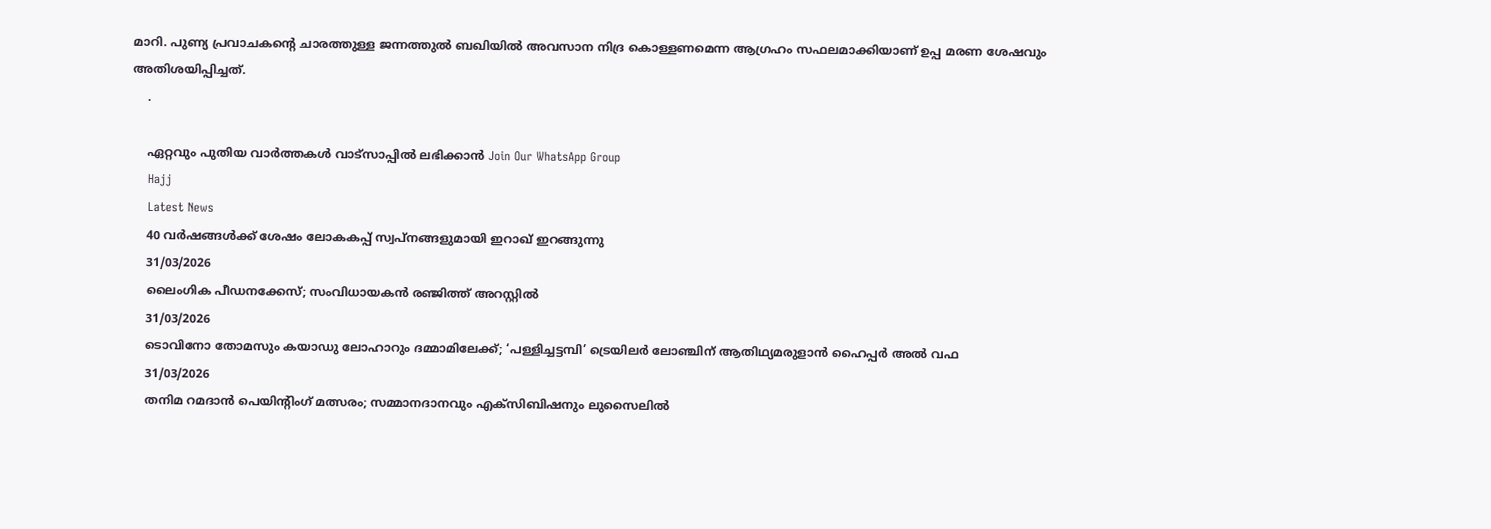മാറി. പുണ്യ പ്രവാചകന്റെ ചാരത്തുള്ള ജന്നത്തുൽ ബഖിയിൽ അവസാന നിദ്ര കൊള്ളണമെന്ന ആഗ്രഹം സഫലമാക്കിയാണ് ഉപ്പ മരണ ശേഷവും അതിശയിപ്പിച്ചത്.
    .

    ഏറ്റവും പുതിയ വാർത്തകൾ വാട്സാപ്പിൽ ലഭിക്കാൻ Join Our WhatsApp Group
    Hajj
    Latest News
    40 വർഷങ്ങൾക്ക് ശേഷം ലോകകപ്പ് സ്വപ്നങ്ങളുമായി ഇറാഖ് ഇറങ്ങുന്നു
    31/03/2026
    ലൈംഗിക പീഡനക്കേസ്; സംവിധായകൻ രഞ്ജിത്ത് അറസ്റ്റിൽ
    31/03/2026
    ടൊവിനോ തോമസും കയാഡു ലോഹാറും ദമ്മാമിലേക്ക്; ‘പള്ളിച്ചട്ടമ്പി’ ട്രെയിലർ ലോഞ്ചിന് ആതിഥ്യമരുളാൻ ഹൈപ്പർ അൽ വഫ
    31/03/2026
    തനിമ റമദാൻ പെയിൻ്റിംഗ് മത്സരം; സമ്മാനദാനവും എക്സിബിഷനും ലുസൈലിൽ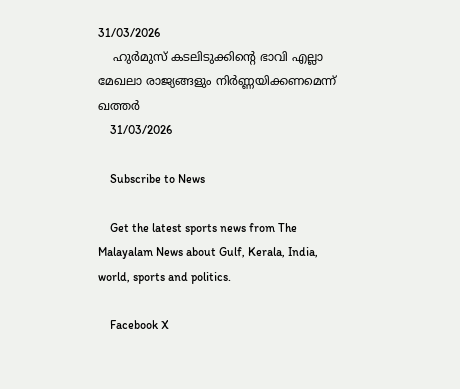31/03/2026
    ഹുര്‍മുസ് കടലിടുക്കിന്റെ ഭാവി എല്ലാ മേഖലാ രാജ്യങ്ങളും നിര്‍ണ്ണയിക്കണമെന്ന് ഖത്തര്‍
    31/03/2026

    Subscribe to News

    Get the latest sports news from The Malayalam News about Gulf, Kerala, India, world, sports and politics.

    Facebook X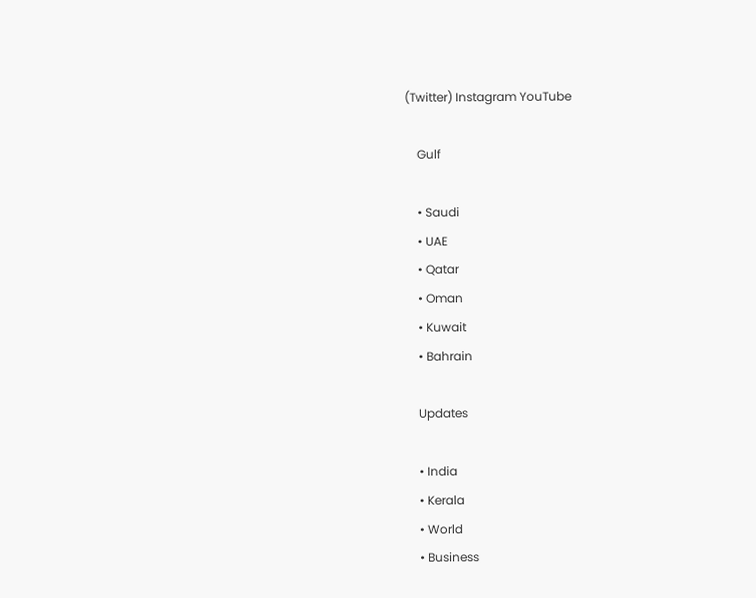(Twitter) Instagram YouTube

    Gulf

    • Saudi
    • UAE
    • Qatar
    • Oman
    • Kuwait
    • Bahrain

    Updates

    • India
    • Kerala
    • World
    • Business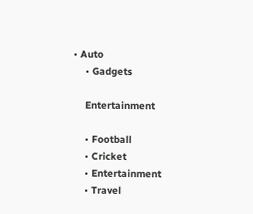• Auto
    • Gadgets

    Entertainment

    • Football
    • Cricket
    • Entertainment
    • Travel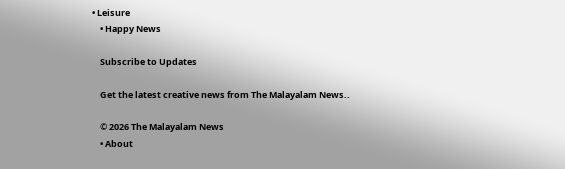• Leisure
    • Happy News

    Subscribe to Updates

    Get the latest creative news from The Malayalam News..

    © 2026 The Malayalam News
    • About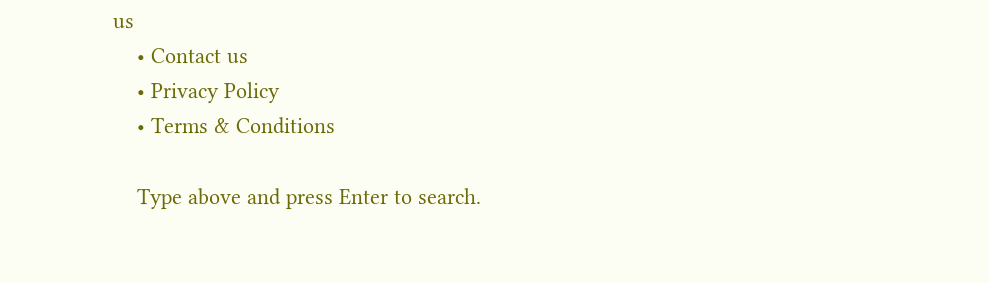us
    • Contact us
    • Privacy Policy
    • Terms & Conditions

    Type above and press Enter to search.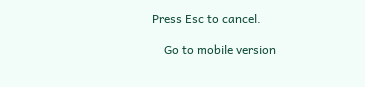Press Esc to cancel.

    Go to mobile version